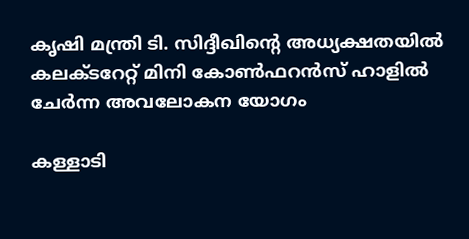കൃഷി മന്ത്രി ടി. സിദ്ദീഖിന്റെ അധ്യക്ഷതയിൽ കലക്ടറേറ്റ് മിനി കോൺഫറൻസ് ഹാളിൽ ചേർന്ന അവലോകന യോഗം

കള്ളാടി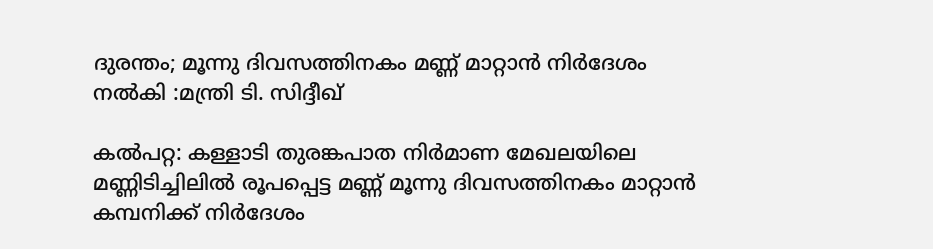ദുരന്തം; മൂന്നു ദിവസത്തിനകം മണ്ണ് മാറ്റാൻ നിർദേശം നൽകി :മന്ത്രി ടി. സിദ്ദീഖ്

കൽപറ്റ: കള്ളാടി തുരങ്കപാത നിർമാണ മേഖലയിലെ മണ്ണിടിച്ചിലിൽ രൂപപ്പെട്ട മണ്ണ് മൂന്നു ദിവസത്തിനകം മാറ്റാൻ കമ്പനിക്ക് നിർദേശം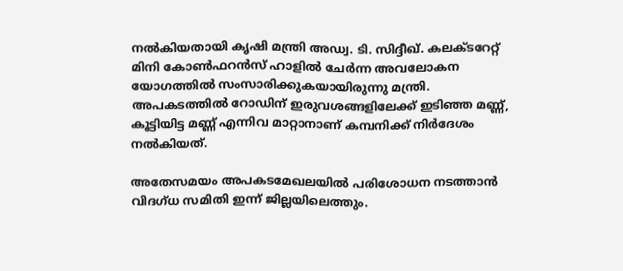നൽകിയതായി കൃഷി മന്ത്രി അഡ്വ. ടി. സിദ്ദീഖ്. കലക്ടറേറ്റ് മിനി കോൺഫറൻസ് ഹാളിൽ ചേർന്ന അവലോകന യോഗത്തിൽ സംസാരിക്കുകയായിരുന്നു മന്ത്രി. അപകടത്തിൽ റോഡിന് ഇരുവശങ്ങളിലേക്ക് ഇടിഞ്ഞ മണ്ണ്, കൂട്ടിയിട്ട മണ്ണ് എന്നിവ മാറ്റാനാണ് കമ്പനിക്ക് നിർദേശം നൽകിയത്.

അതേസമയം അപകടമേഖലയിൽ പരിശോധന നടത്താൻ വിദഗ്ധ സമിതി ഇന്ന് ജില്ലയിലെത്തും.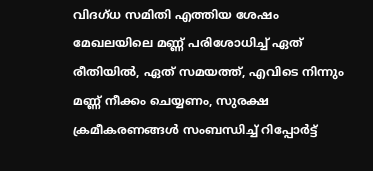വിദഗ്ധ സമിതി എത്തിയ ശേഷം മേഖലയിലെ മണ്ണ് പരിശോധിച്ച് ഏത് രീതിയിൽ, ഏത് സമയത്ത്, എവിടെ നിന്നും മണ്ണ് നീക്കം ചെയ്യണം, സുരക്ഷ ക്രമീകരണങ്ങൾ സംബന്ധിച്ച് റിപ്പോർട്ട്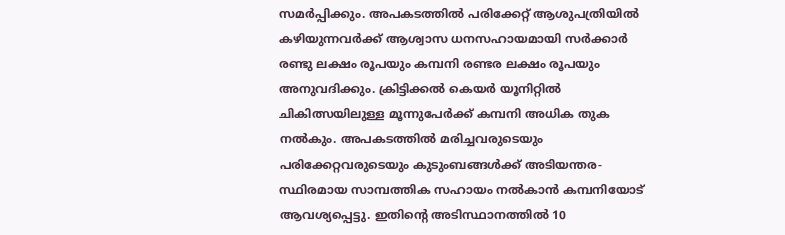സമർപ്പിക്കും. അപകടത്തിൽ പരിക്കേറ്റ് ആശുപത്രിയിൽ കഴിയുന്നവർക്ക് ആശ്വാസ ധനസഹായമായി സർക്കാർ രണ്ടു ലക്ഷം രൂപയും കമ്പനി രണ്ടര ലക്ഷം രൂപയും അനുവദിക്കും. ക്രിട്ടിക്കൽ കെയർ യൂനിറ്റിൽ ചികിത്സയിലുള്ള മൂന്നുപേർക്ക് കമ്പനി അധിക തുക നൽകും. അപകടത്തിൽ മരിച്ചവരുടെയും പരിക്കേറ്റവരുടെയും കുടുംബങ്ങൾക്ക് അടിയന്തര-സ്ഥിരമായ സാമ്പത്തിക സഹായം നൽകാൻ കമ്പനിയോട് ആവശ്യപ്പെട്ടു. ഇതിന്റെ അടിസ്ഥാനത്തിൽ 10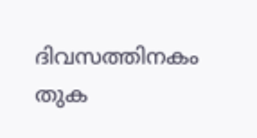ദിവസത്തിനകം തുക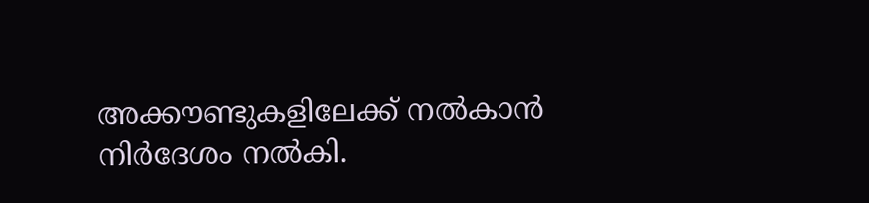അക്കൗണ്ടുകളിലേക്ക് നൽകാൻ നിർദേശം നൽകി.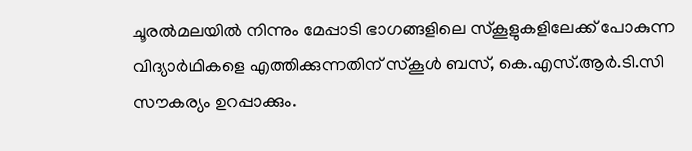ചൂരൽമലയിൽ നിന്നും മേപ്പാടി ഭാഗങ്ങളിലെ സ്കൂളുകളിലേക്ക് പോകുന്ന വിദ്യാർഥികളെ എത്തിക്കുന്നതിന് സ്കൂൾ ബസ്, കെ.എസ്.ആർ.ടി.സി സൗകര്യം ഉറപ്പാക്കും.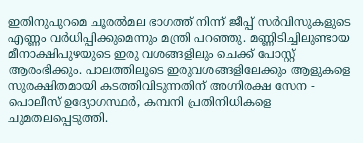ഇതിനുപുറമെ ചൂരൽമല ഭാഗത്ത് നിന്ന് ജീപ്പ് സർവിസുകളുടെ എണ്ണം വർധിപ്പിക്കുമെന്നും മന്ത്രി പറഞ്ഞു. മണ്ണിടിച്ചിലുണ്ടായ മീനാക്ഷിപുഴയുടെ ഇരു വശങ്ങളിലും ചെക്ക് പോസ്റ്റ് ആരംഭിക്കും. പാലത്തിലൂടെ ഇരുവശങ്ങളിലേക്കും ആളുകളെ സുരക്ഷിതമായി കടത്തിവിടുന്നതിന് അഗ്നിരക്ഷ സേന - പൊലീസ് ഉദ്യോഗസ്ഥർ, കമ്പനി പ്രതിനിധികളെ ചുമതലപ്പെടുത്തി.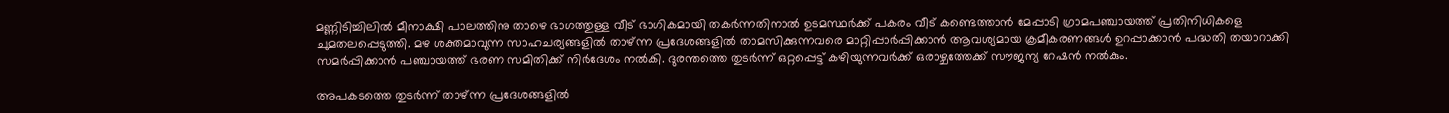മണ്ണിടിച്ചിലിൽ മീനാക്ഷി പാലത്തിനു താഴെ ഭാഗത്തുള്ള വീട് ഭാഗികമായി തകർന്നതിനാൽ ഉടമസ്ഥർക്ക് പകരം വീട് കണ്ടെത്താൻ മേപ്പാടി ഗ്രാമപഞ്ചായത്ത് പ്രതിനിധികളെ ചുമതലപ്പെടുത്തി. മഴ ശക്തമാവുന്ന സാഹചര്യങ്ങളിൽ താഴ്ന്ന പ്രദേശങ്ങളിൽ താമസിക്കുന്നവരെ മാറ്റിപ്പാർപ്പിക്കാൻ ആവശ്യമായ ക്രമീകരണങ്ങൾ ഉറപ്പാക്കാൻ പദ്ധതി തയാറാക്കി സമർപ്പിക്കാൻ പഞ്ചായത്ത് ഭരണ സമിതിക്ക് നിർദേശം നൽകി. ദുരന്തത്തെ തുടർന്ന് ഒറ്റപ്പെട്ട് കഴിയുന്നവർക്ക് ഒരാഴ്ചത്തേക്ക് സൗജന്യ റേഷൻ നൽകും.

അപകടത്തെ തുടർന്ന് താഴ്ന്ന പ്രദേശങ്ങളിൽ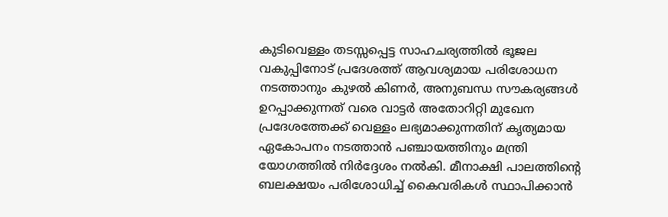കുടിവെള്ളം തടസ്സപ്പെട്ട സാഹചര്യത്തിൽ ഭൂജല വകുപ്പിനോട് പ്രദേശത്ത് ആവശ്യമായ പരിശോധന നടത്താനും കുഴൽ കിണർ, അനുബന്ധ സൗകര്യങ്ങൾ ഉറപ്പാക്കുന്നത് വരെ വാട്ടർ അതോറിറ്റി മുഖേന പ്രദേശത്തേക്ക് വെള്ളം ലഭ്യമാക്കുന്നതിന് കൃത്യമായ ഏകോപനം നടത്താൻ പഞ്ചായത്തിനും മന്ത്രി യോഗത്തിൽ നിർദ്ദേശം നൽകി. മീനാക്ഷി പാലത്തിന്റെ ബലക്ഷയം പരിശോധിച്ച് കൈവരികൾ സ്ഥാപിക്കാൻ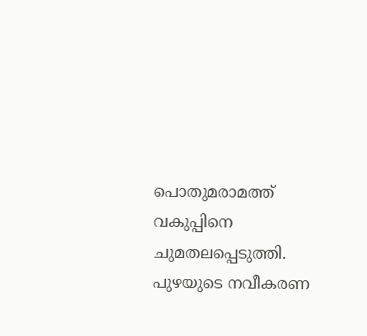പൊതുമരാമത്ത് വകുപ്പിനെ ചുമതലപ്പെടുത്തി. പുഴയുടെ നവീകരണ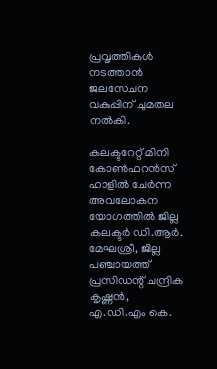പ്രവൃത്തികൾ നടത്താൻ ജലസേചന വകുപ്പിന് ചുമതല നൽകി.

കലക്ടറേറ്റ് മിനി കോൺഫറൻസ് ഹാളിൽ ചേർന്ന അവലോകന യോഗത്തിൽ ജില്ല കലക്ടർ ഡി.ആർ. മേഘശ്രീ, ജില്ല പഞ്ചായത്ത് പ്രസിഡന്റ് ചന്ദ്രിക കൃഷ്ണൻ, എ.ഡി.എം കെ.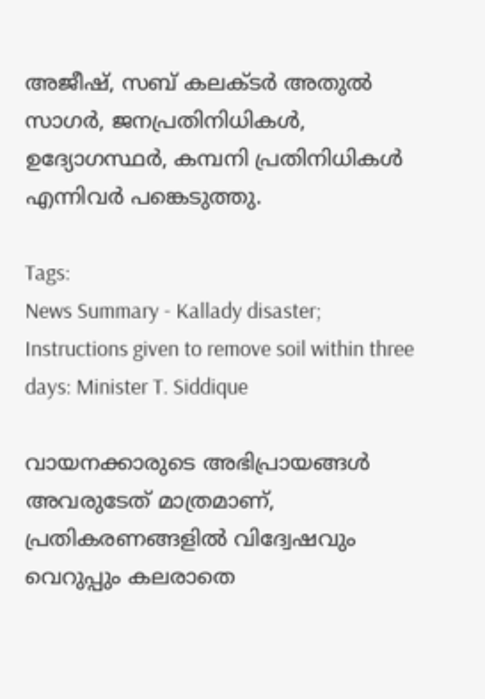അജീഷ്, സബ് കലക്ടർ അതുൽ സാഗർ, ജനപ്രതിനിധികൾ, ഉദ്യോഗസ്ഥർ, കമ്പനി പ്രതിനിധികൾ എന്നിവർ പങ്കെടുത്തു.

Tags:
News Summary - Kallady disaster; Instructions given to remove soil within three days: Minister T. Siddique

വായനക്കാരുടെ അഭിപ്രായങ്ങള്‍ അവരുടേത് മാത്രമാണ്, പ്രതികരണങ്ങളിൽ വിദ്വേഷവും വെറുപ്പും കലരാതെ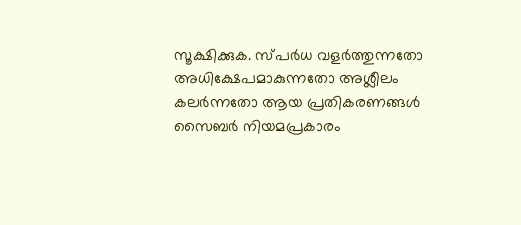സൂക്ഷിക്കുക. സ്പർധ വളർത്തുന്നതോ അധിക്ഷേപമാകുന്നതോ അശ്ലീലം കലർന്നതോ ആയ പ്രതികരണങ്ങൾ സൈബർ നിയമപ്രകാരം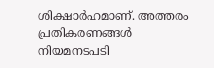ശിക്ഷാർഹമാണ്. അത്തരം പ്രതികരണങ്ങൾ നിയമനടപടി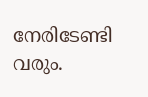നേരിടേണ്ടി വരും.